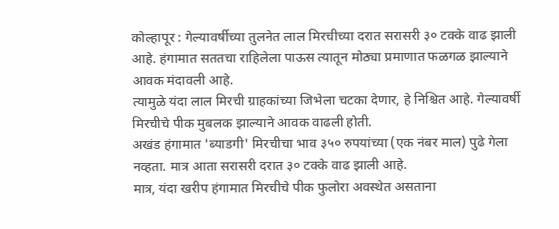कोल्हापूर : गेल्यावर्षीच्या तुलनेत लाल मिरचीच्या दरात सरासरी ३० टक्के वाढ झाली आहे. हंगामात सततचा राहिलेला पाऊस त्यातून मोठ्या प्रमाणात फळगळ झाल्याने आवक मंदावली आहे.
त्यामुळे यंदा लाल मिरची ग्राहकांच्या जिभेला चटका देणार, हे निश्चित आहे. गेल्यावर्षी मिरचीचे पीक मुबलक झाल्याने आवक वाढली होती.
अखंड हंगामात 'ब्याडगी' मिरचीचा भाव ३५० रुपयांच्या (एक नंबर माल) पुढे गेला नव्हता. मात्र आता सरासरी दरात ३० टक्के वाढ झाली आहे.
मात्र, यंदा खरीप हंगामात मिरचीचे पीक फुलोरा अवस्थेत असताना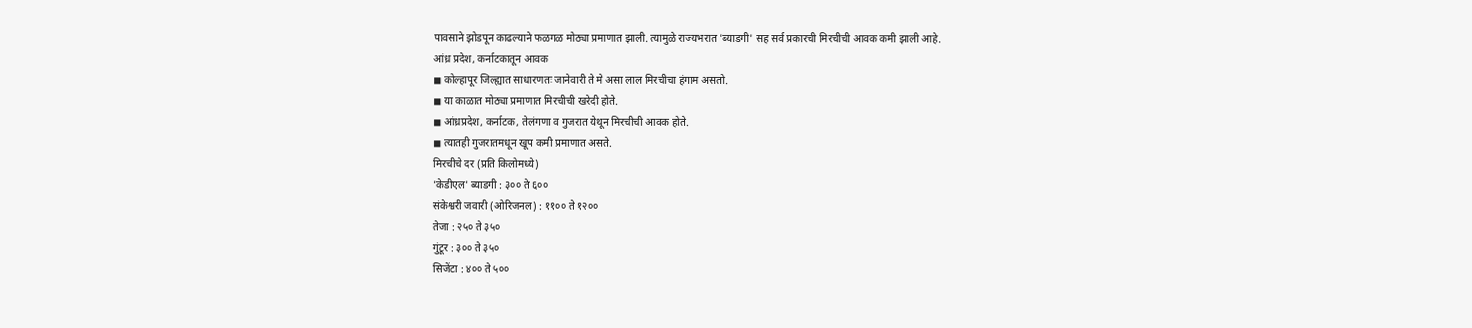पावसाने झोडपून काढल्याने फळगळ मोठ्या प्रमाणात झाली. त्यामुळे राज्यभरात 'ब्याडगी' सह सर्व प्रकारची मिरचीची आवक कमी झाली आहे.
आंध्र प्रदेश, कर्नाटकातून आवक
◼ कोल्हापूर जिल्ह्यात साधारणतः जानेवारी ते मे असा लाल मिरचीचा हंगाम असतो.
◼ या काळात मोठ्या प्रमाणात मिरचीची खरेदी होते.
◼ आंध्रप्रदेश, कर्नाटक, तेलंगणा व गुजरात येथून मिरचीची आवक होते.
◼ त्यातही गुजरातमधून खूप कमी प्रमाणात असते.
मिरचीचे दर (प्रति किलोमध्ये)
'केडीएल' ब्याडगी : ३०० ते ६००
संकेश्वरी जवारी (ओरिजनल) : ११०० ते १२००
तेजा : २५० ते ३५०
गुंटूर : ३०० ते ३५०
सिजेंटा : ४०० ते ५००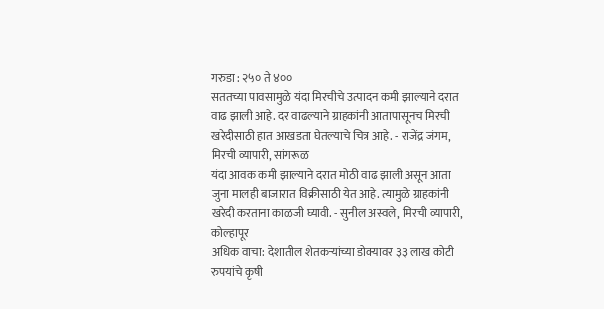गरुडा : २५० ते ४००
सततच्या पावसामुळे यंदा मिरचीचे उत्पादन कमी झाल्याने दरात वाढ झाली आहे. दर वाढल्याने ग्राहकांनी आतापासूनच मिरची खरेदीसाठी हात आखडता घेतल्याचे चित्र आहे. - राजेंद्र जंगम, मिरची व्यापारी, सांगरूळ
यंदा आवक कमी झाल्याने दरात मोठी वाढ झाली असून आता जुना मालही बाजारात विक्रीसाठी येत आहे. त्यामुळे ग्राहकांनी खरेदी करताना काळजी घ्यावी. - सुनील अस्वले, मिरची व्यापारी, कोल्हापूर
अधिक वाचा: देशातील शेतकऱ्यांच्या डोक्यावर ३३ लाख कोटी रुपयांचे कृषी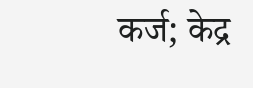कर्ज; केद्र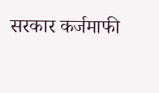सरकार कर्जमाफी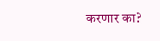करणार का?